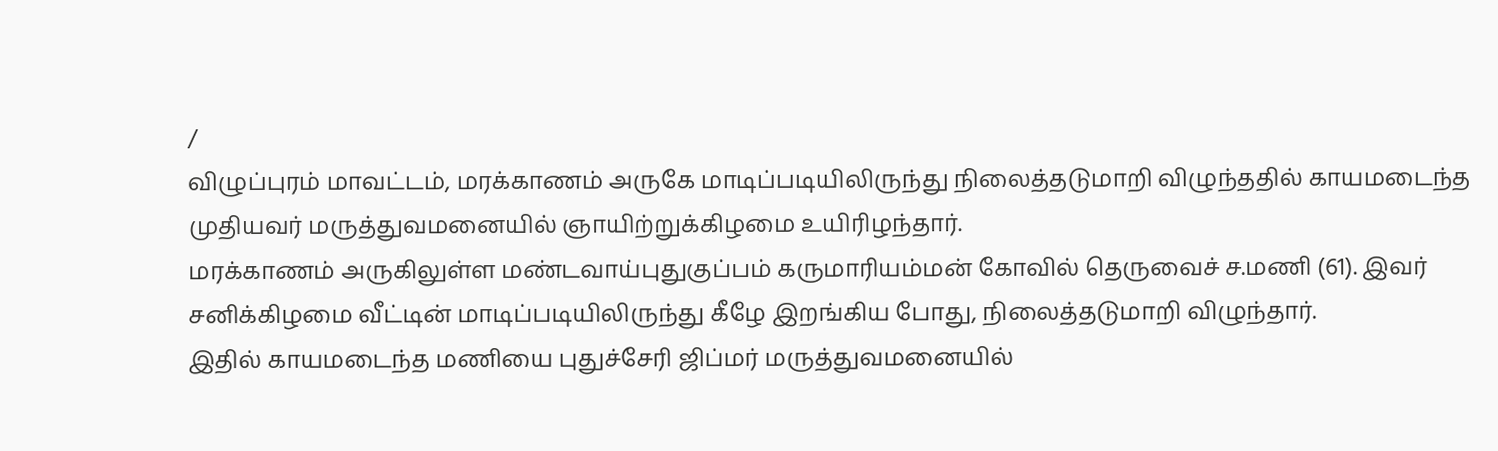/
விழுப்புரம் மாவட்டம், மரக்காணம் அருகே மாடிப்படியிலிருந்து நிலைத்தடுமாறி விழுந்ததில் காயமடைந்த முதியவர் மருத்துவமனையில் ஞாயிற்றுக்கிழமை உயிரிழந்தார்.
மரக்காணம் அருகிலுள்ள மண்டவாய்புதுகுப்பம் கருமாரியம்மன் கோவில் தெருவைச் ச.மணி (61). இவர் சனிக்கிழமை வீட்டின் மாடிப்படியிலிருந்து கீழே இறங்கிய போது, நிலைத்தடுமாறி விழுந்தார்.
இதில் காயமடைந்த மணியை புதுச்சேரி ஜிப்மர் மருத்துவமனையில்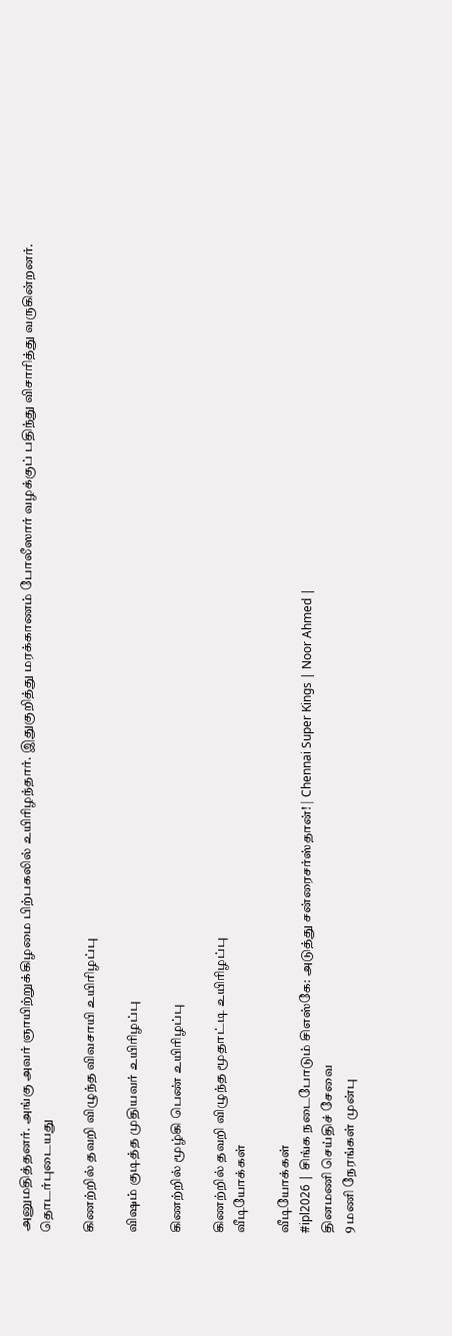அனுமதித்தனர். அங்கு அவர் ஞாயிற்றுக்கிழமை பிற்பகலில் உயிரிழந்தார். இதுகுறித்து மரக்காணம் போலீஸார் வழக்குப் பதிந்து விசாரித்து வருகின்றனர்.
தொடர்புடையது

கிணற்றில் தவறி விழுந்த விவசாயி உயிரிழப்பு

விஷம் குடித்த முதியவர் உயிரிழப்பு

கிணற்றில் மூழ்கி பெண் உயிரிழப்பு

கிணற்றில் தவறி விழுந்த மூதாட்டி உயிரிழப்பு
வீடியோக்கள்

வீடியோக்கள்
#ipl2026 | சிங்க நடைபோடும் சிஎஸ்கே: அடுத்து சன்ரைசர்ஸ்தான்! | Chennai Super Kings | Noor Ahmed |
தினமணி செய்திச் சேவை
9 மணி நேரங்கள் முன்பு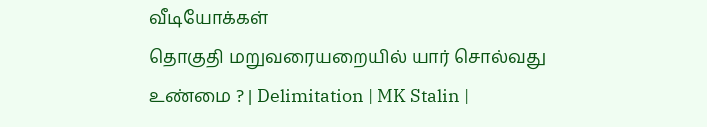வீடியோக்கள்
தொகுதி மறுவரையறையில் யார் சொல்வது உண்மை ? | Delimitation | MK Stalin |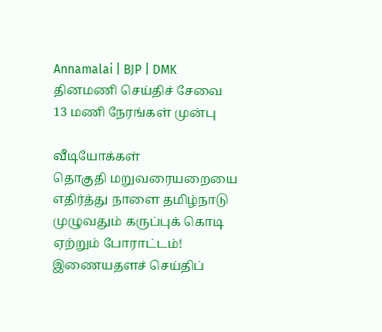Annamalai | BJP | DMK
தினமணி செய்திச் சேவை
13 மணி நேரங்கள் முன்பு

வீடியோக்கள்
தொகுதி மறுவரையறையை எதிர்த்து நாளை தமிழ்நாடு முழுவதும் கருப்புக் கொடி ஏற்றும் போராட்டம்!
இணையதளச் செய்திப்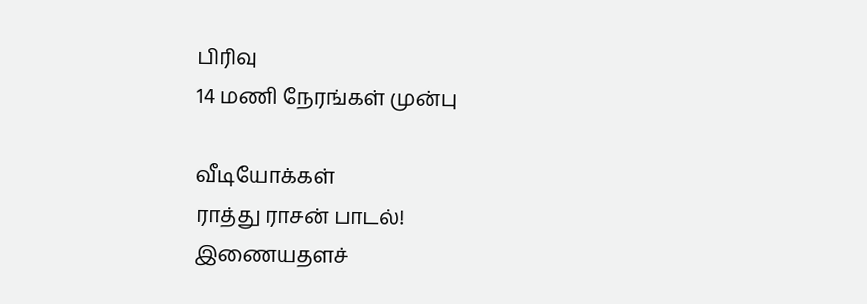பிரிவு
14 மணி நேரங்கள் முன்பு

வீடியோக்கள்
ராத்து ராசன் பாடல்!
இணையதளச்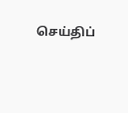செய்திப்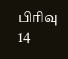பிரிவு
14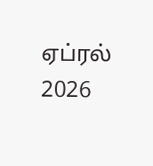ஏப்ரல் 2026